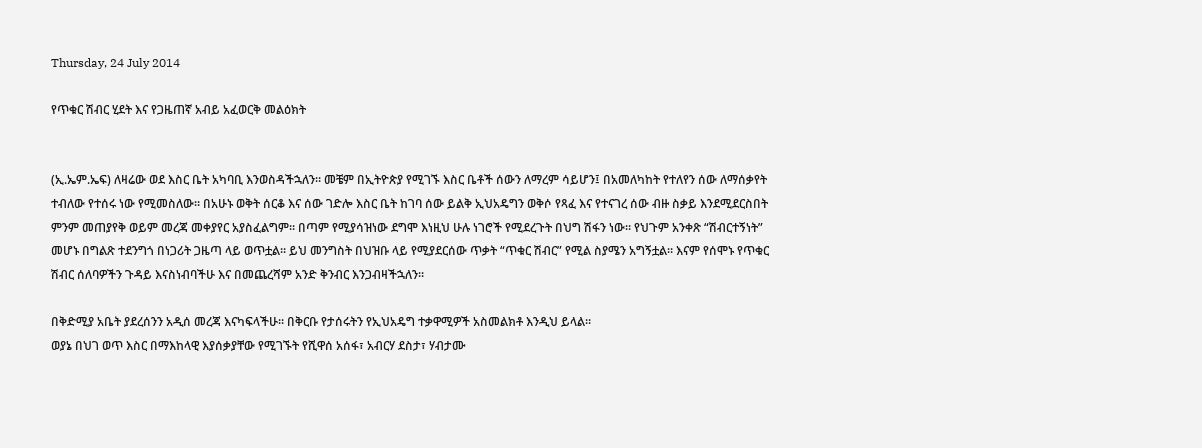Thursday, 24 July 2014

የጥቁር ሽብር ሂደት እና የጋዜጠኛ አብይ አፈወርቅ መልዕክት


(ኢ.ኤም.ኤፍ) ለዛሬው ወደ እስር ቤት አካባቢ እንወስዳችኋለን። መቼም በኢትዮጵያ የሚገኙ እስር ቤቶች ሰውን ለማረም ሳይሆን፤ በአመለካከት የተለየን ሰው ለማሰቃየት ተብለው የተሰሩ ነው የሚመስለው። በአሁኑ ወቅት ሰርቆ እና ሰው ገድሎ እስር ቤት ከገባ ሰው ይልቅ ኢህአዴግን ወቅሶ የጻፈ እና የተናገረ ሰው ብዙ ስቃይ እንደሚደርስበት ምንም መጠያየቅ ወይም መረጃ መቀያየር አያስፈልግም። በጣም የሚያሳዝነው ደግሞ እነዚህ ሁሉ ነገሮች የሚደረጉት በህግ ሽፋን ነው። የህጉም አንቀጽ “ሽብርተኝነት” መሆኑ በግልጽ ተደንግጎ በነጋሪት ጋዜጣ ላይ ወጥቷል። ይህ መንግስት በህዝቡ ላይ የሚያደርሰው ጥቃት “ጥቁር ሽብር” የሚል ስያሜን አግኝቷል። እናም የሰሞኑ የጥቁር ሽብር ሰለባዎችን ጉዳይ እናስነብባችሁ እና በመጨረሻም አንድ ቅንብር እንጋብዛችኋለን።

በቅድሚያ አቤት ያደረሰንን አዲሰ መረጃ እናካፍላችሁ። በቅርቡ የታሰሩትን የኢህአዴግ ተቃዋሚዎች አስመልክቶ እንዲህ ይላል።
ወያኔ በህገ ወጥ እስር በማእከላዊ እያሰቃያቸው የሚገኙት የሺዋሰ አሰፋ፣ አብርሃ ደስታ፣ ሃብታሙ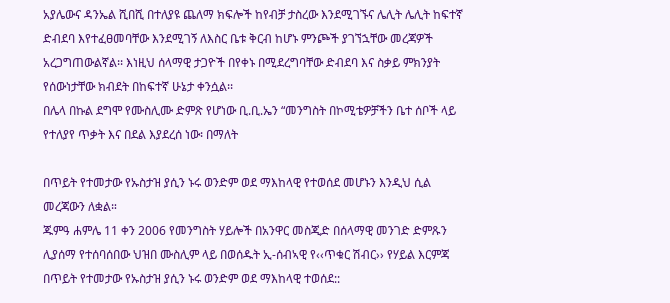አያሌውና ዳንኤል ሺበሺ በተለያዩ ጨለማ ክፍሎች ከየብቻ ታስረው እንደሚገኙና ሌሊት ሌሊት ከፍተኛ ድብደባ እየተፈፀመባቸው እንደሚገኝ ለእስር ቤቱ ቅርብ ከሆኑ ምንጮች ያገኘኋቸው መረጃዎች አረጋግጠውልኛል፡፡ እነዚህ ሰላማዊ ታጋዮች በየቀኑ በሚደረግባቸው ድብደባ እና ስቃይ ምክንያት የሰውነታቸው ክብደት በከፍተኛ ሁኔታ ቀንሷል፡፡
በሌላ በኩል ደግሞ የሙስሊሙ ድምጽ የሆነው ቢ.ቢ.ኤን “መንግስት በኮሚቴዎቻችን ቤተ ሰቦች ላይ የተለያየ ጥቃት እና በደል እያደረሰ ነው፡ በማለት

በጥይት የተመታው የኡስታዝ ያሲን ኑሩ ወንድም ወደ ማእከላዊ የተወሰደ መሆኑን እንዲህ ሲል መረጃውን ለቋል።
ጁምዓ ሐምሌ 11 ቀን 2006 የመንግስት ሃይሎች በአንዋር መስጂድ በሰላማዊ መንገድ ድምጹን ሊያሰማ የተሰባሰበው ህዝበ ሙስሊም ላይ በወሰዱት ኢ-ሰብኣዊ የ‹‹ጥቁር ሽብር›› የሃይል እርምጃ በጥይት የተመታው የኡስታዝ ያሲን ኑሩ ወንድም ወደ ማእከላዊ ተወሰደ::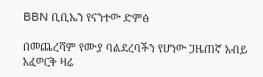BBN ቢቢኤን የናንተው ድምፅ

በመጨረሻም የሙያ ባልደረባችን የሆነው ጋዜጠኛ አብይ አፈወርቅ ዛሬ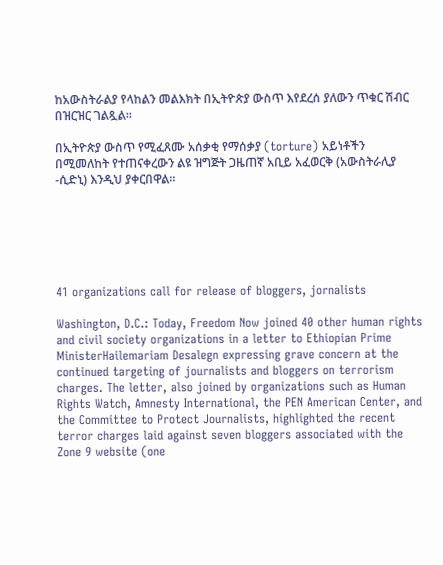ከአውስትራልያ የላከልን መልእክት በኢትዮጵያ ውስጥ እየደረሰ ያለውን ጥቁር ሽብር በዝርዝር ገልጿል።

በኢትዮጵያ ውስጥ የሚፈጸሙ አሰቃቂ የማሰቃያ (torture) አይነቶችን በሚመለከት የተጠናቀረውን ልዩ ዝግጅት ጋዜጠኛ አቢይ አፈወርቅ (አውስትራሊያ -ሲድኒ) እንዲህ ያቀርበዋል።






41 organizations call for release of bloggers, jornalists

Washington, D.C.: Today, Freedom Now joined 40 other human rights and civil society organizations in a letter to Ethiopian Prime MinisterHailemariam Desalegn expressing grave concern at the continued targeting of journalists and bloggers on terrorism charges. The letter, also joined by organizations such as Human Rights Watch, Amnesty International, the PEN American Center, and the Committee to Protect Journalists, highlighted the recent terror charges laid against seven bloggers associated with the Zone 9 website (one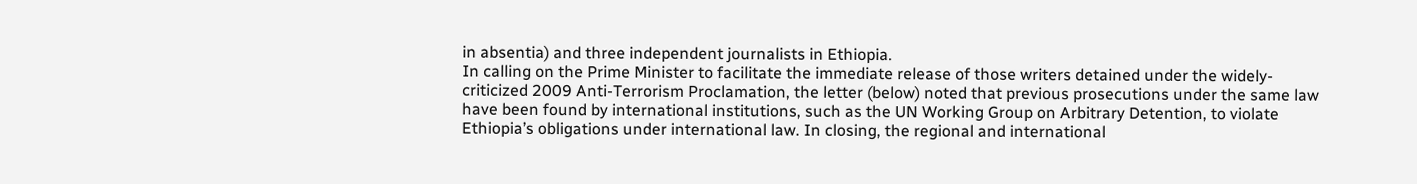in absentia) and three independent journalists in Ethiopia.
In calling on the Prime Minister to facilitate the immediate release of those writers detained under the widely-criticized 2009 Anti-Terrorism Proclamation, the letter (below) noted that previous prosecutions under the same law have been found by international institutions, such as the UN Working Group on Arbitrary Detention, to violate Ethiopia’s obligations under international law. In closing, the regional and international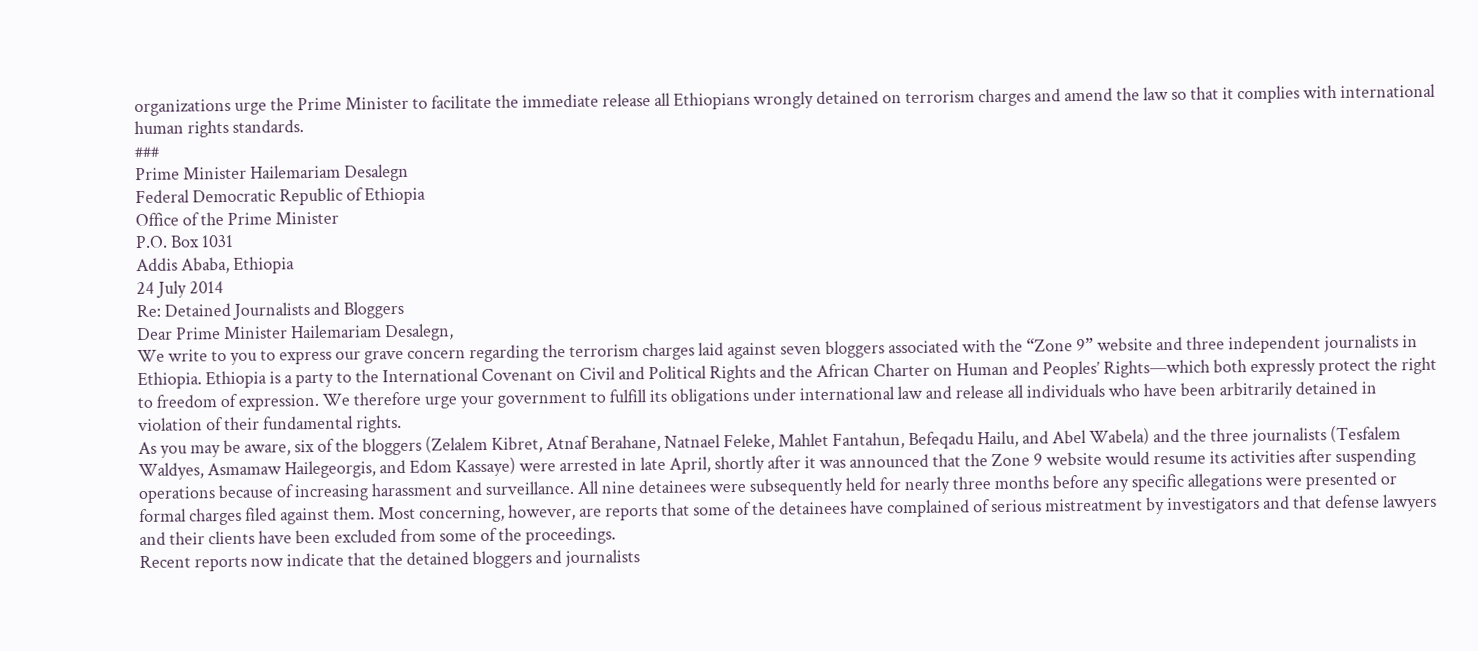organizations urge the Prime Minister to facilitate the immediate release all Ethiopians wrongly detained on terrorism charges and amend the law so that it complies with international human rights standards.
###
Prime Minister Hailemariam Desalegn
Federal Democratic Republic of Ethiopia
Office of the Prime Minister
P.O. Box 1031
Addis Ababa, Ethiopia
24 July 2014
Re: Detained Journalists and Bloggers
Dear Prime Minister Hailemariam Desalegn,
We write to you to express our grave concern regarding the terrorism charges laid against seven bloggers associated with the “Zone 9” website and three independent journalists in Ethiopia. Ethiopia is a party to the International Covenant on Civil and Political Rights and the African Charter on Human and Peoples’ Rights—which both expressly protect the right to freedom of expression. We therefore urge your government to fulfill its obligations under international law and release all individuals who have been arbitrarily detained in violation of their fundamental rights.
As you may be aware, six of the bloggers (Zelalem Kibret, Atnaf Berahane, Natnael Feleke, Mahlet Fantahun, Befeqadu Hailu, and Abel Wabela) and the three journalists (Tesfalem Waldyes, Asmamaw Hailegeorgis, and Edom Kassaye) were arrested in late April, shortly after it was announced that the Zone 9 website would resume its activities after suspending operations because of increasing harassment and surveillance. All nine detainees were subsequently held for nearly three months before any specific allegations were presented or formal charges filed against them. Most concerning, however, are reports that some of the detainees have complained of serious mistreatment by investigators and that defense lawyers and their clients have been excluded from some of the proceedings.
Recent reports now indicate that the detained bloggers and journalists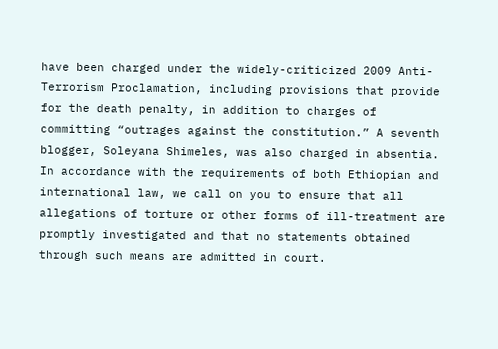have been charged under the widely-criticized 2009 Anti-Terrorism Proclamation, including provisions that provide for the death penalty, in addition to charges of committing “outrages against the constitution.” A seventh blogger, Soleyana Shimeles, was also charged in absentia. In accordance with the requirements of both Ethiopian and international law, we call on you to ensure that all allegations of torture or other forms of ill-treatment are promptly investigated and that no statements obtained through such means are admitted in court.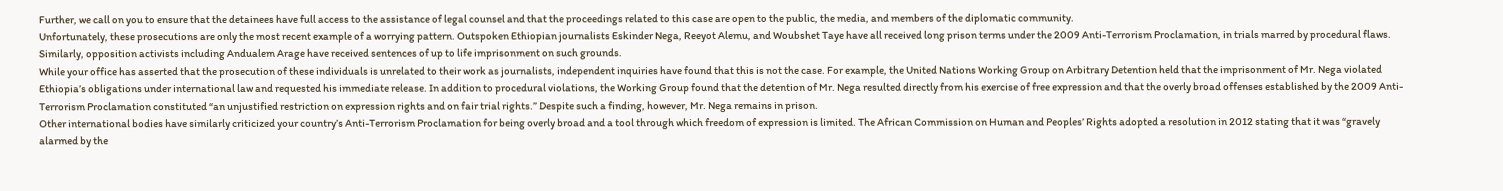Further, we call on you to ensure that the detainees have full access to the assistance of legal counsel and that the proceedings related to this case are open to the public, the media, and members of the diplomatic community.
Unfortunately, these prosecutions are only the most recent example of a worrying pattern. Outspoken Ethiopian journalists Eskinder Nega, Reeyot Alemu, and Woubshet Taye have all received long prison terms under the 2009 Anti-Terrorism Proclamation, in trials marred by procedural flaws. Similarly, opposition activists including Andualem Arage have received sentences of up to life imprisonment on such grounds.
While your office has asserted that the prosecution of these individuals is unrelated to their work as journalists, independent inquiries have found that this is not the case. For example, the United Nations Working Group on Arbitrary Detention held that the imprisonment of Mr. Nega violated Ethiopia’s obligations under international law and requested his immediate release. In addition to procedural violations, the Working Group found that the detention of Mr. Nega resulted directly from his exercise of free expression and that the overly broad offenses established by the 2009 Anti-Terrorism Proclamation constituted “an unjustified restriction on expression rights and on fair trial rights.” Despite such a finding, however, Mr. Nega remains in prison.
Other international bodies have similarly criticized your country’s Anti-Terrorism Proclamation for being overly broad and a tool through which freedom of expression is limited. The African Commission on Human and Peoples’ Rights adopted a resolution in 2012 stating that it was “gravely alarmed by the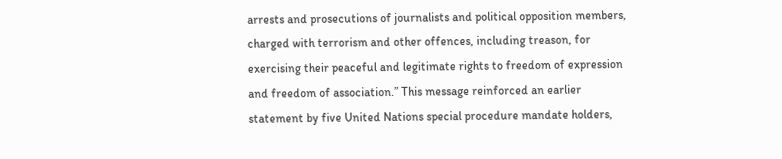arrests and prosecutions of journalists and political opposition members, charged with terrorism and other offences, including treason, for exercising their peaceful and legitimate rights to freedom of expression and freedom of association.” This message reinforced an earlier statement by five United Nations special procedure mandate holders,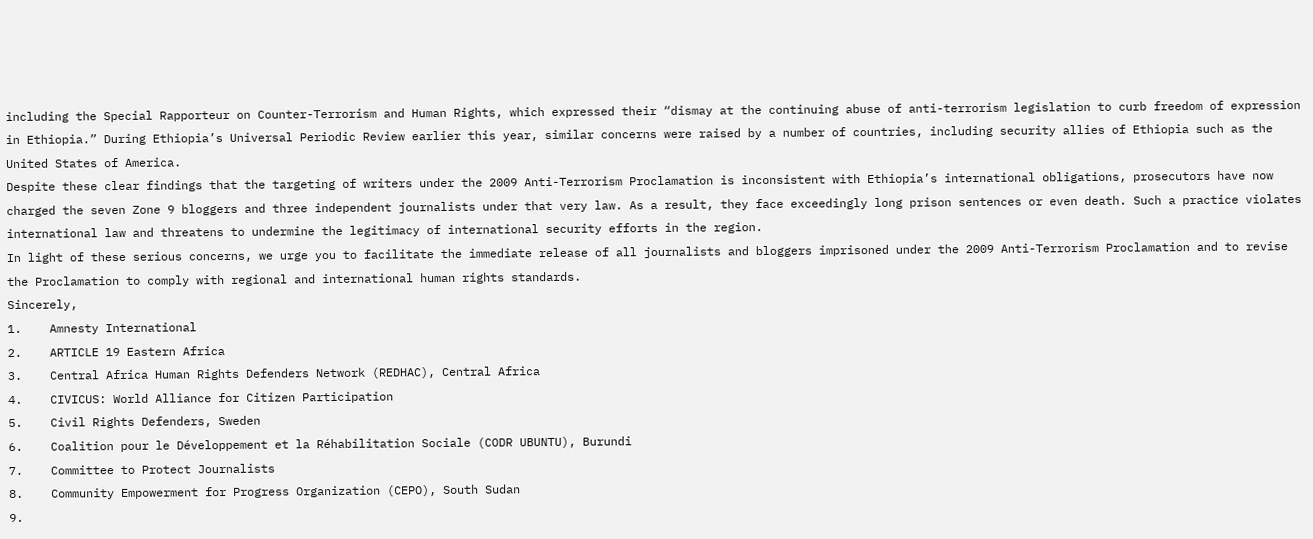including the Special Rapporteur on Counter-Terrorism and Human Rights, which expressed their “dismay at the continuing abuse of anti-terrorism legislation to curb freedom of expression in Ethiopia.” During Ethiopia’s Universal Periodic Review earlier this year, similar concerns were raised by a number of countries, including security allies of Ethiopia such as the United States of America.
Despite these clear findings that the targeting of writers under the 2009 Anti-Terrorism Proclamation is inconsistent with Ethiopia’s international obligations, prosecutors have now charged the seven Zone 9 bloggers and three independent journalists under that very law. As a result, they face exceedingly long prison sentences or even death. Such a practice violates international law and threatens to undermine the legitimacy of international security efforts in the region.
In light of these serious concerns, we urge you to facilitate the immediate release of all journalists and bloggers imprisoned under the 2009 Anti-Terrorism Proclamation and to revise the Proclamation to comply with regional and international human rights standards.
Sincerely,
1.    Amnesty International
2.    ARTICLE 19 Eastern Africa
3.    Central Africa Human Rights Defenders Network (REDHAC), Central Africa
4.    CIVICUS: World Alliance for Citizen Participation
5.    Civil Rights Defenders, Sweden
6.    Coalition pour le Développement et la Réhabilitation Sociale (CODR UBUNTU), Burundi
7.    Committee to Protect Journalists
8.    Community Empowerment for Progress Organization (CEPO), South Sudan
9.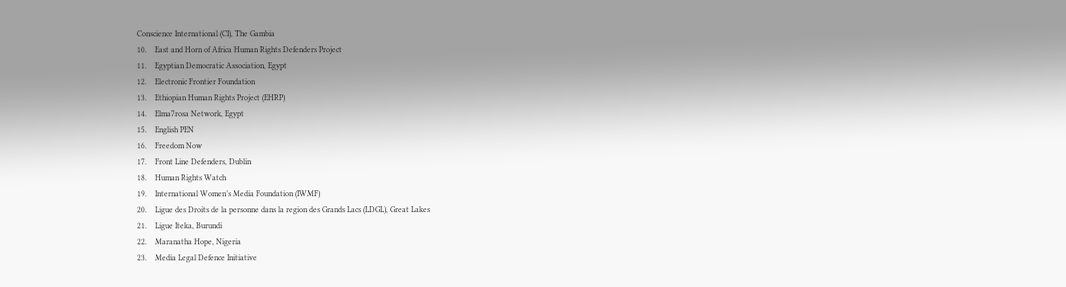Conscience International (CI), The Gambia
10.    East and Horn of Africa Human Rights Defenders Project
11.    Egyptian Democratic Association, Egypt
12.    Electronic Frontier Foundation
13.    Ethiopian Human Rights Project (EHRP)
14.    Elma7rosa Network, Egypt
15.    English PEN
16.    Freedom Now
17.    Front Line Defenders, Dublin
18.    Human Rights Watch
19.    International Women’s Media Foundation (IWMF)
20.    Ligue des Droits de la personne dans la region des Grands Lacs (LDGL), Great Lakes
21.    Ligue Iteka, Burundi
22.    Maranatha Hope, Nigeria
23.    Media Legal Defence Initiative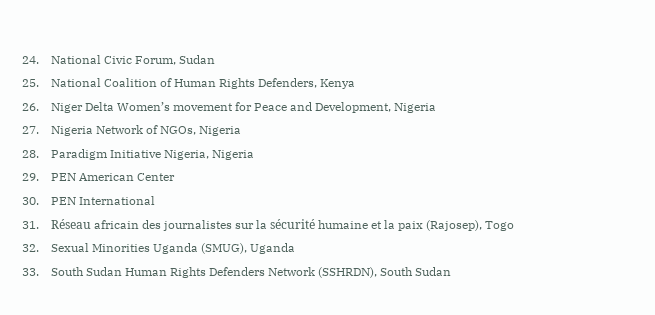24.    National Civic Forum, Sudan
25.    National Coalition of Human Rights Defenders, Kenya
26.    Niger Delta Women’s movement for Peace and Development, Nigeria
27.    Nigeria Network of NGOs, Nigeria
28.    Paradigm Initiative Nigeria, Nigeria
29.    PEN American Center
30.    PEN International
31.    Réseau africain des journalistes sur la sécurité humaine et la paix (Rajosep), Togo
32.    Sexual Minorities Uganda (SMUG), Uganda
33.    South Sudan Human Rights Defenders Network (SSHRDN), South Sudan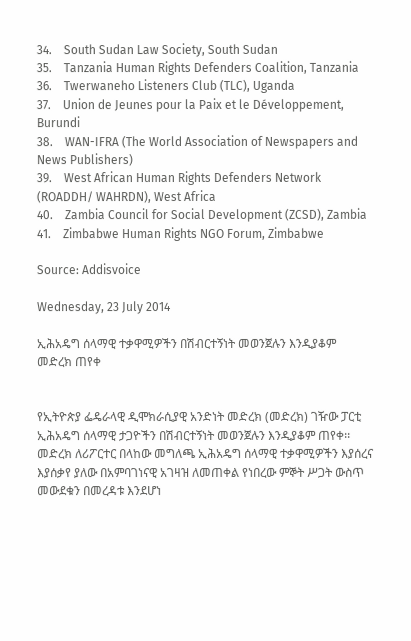34.    South Sudan Law Society, South Sudan
35.    Tanzania Human Rights Defenders Coalition, Tanzania
36.    Twerwaneho Listeners Club (TLC), Uganda
37.    Union de Jeunes pour la Paix et le Développement, Burundi
38.    WAN-IFRA (The World Association of Newspapers and News Publishers)
39.    West African Human Rights Defenders Network (ROADDH/ WAHRDN), West Africa
40.    Zambia Council for Social Development (ZCSD), Zambia
41.    Zimbabwe Human Rights NGO Forum, Zimbabwe

Source: Addisvoice

Wednesday, 23 July 2014

ኢሕአዴግ ሰላማዊ ተቃዋሚዎችን በሽብርተኝነት መወንጀሉን እንዲያቆም መድረክ ጠየቀ


የኢትዮጵያ ፌዴራላዊ ዲሞክራሲያዊ አንድነት መድረክ (መድረክ) ገዥው ፓርቲ ኢሕአዴግ ሰላማዊ ታጋዮችን በሽብርተኝነት መወንጀሉን እንዲያቆም ጠየቀ፡፡
መድረክ ለሪፖርተር በላከው መግለጫ ኢሕአዴግ ሰላማዊ ተቃዋሚዎችን እያሰረና እያሰቃየ ያለው በአምባገነናዊ አገዛዝ ለመጠቀል የነበረው ምኞት ሥጋት ውስጥ መውደቁን በመረዳቱ እንደሆነ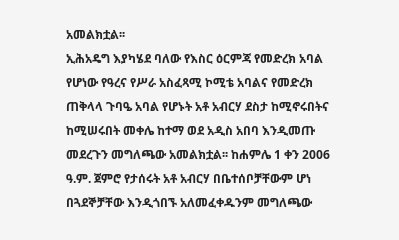አመልክቷል፡፡
ኢሕአዴግ እያካሄደ ባለው የእስር ዕርምጃ የመድረክ አባል የሆነው የዓረና የሥራ አስፈጻሚ ኮሚቴ አባልና የመድረክ ጠቅላላ ጉባዔ አባል የሆኑት አቶ አብርሃ ደስታ ከሚኖሩበትና ከሚሠሩበት መቀሌ ከተማ ወደ አዲስ አበባ እንዲመጡ መደረጉን መግለጫው አመልክቷል፡፡ ከሐምሌ 1 ቀን 2006 ዓ.ም. ጀምሮ የታሰሩት አቶ አብርሃ በቤተሰቦቻቸውም ሆነ በጓደኞቻቸው እንዲጎበኙ አለመፈቀዱንም መግለጫው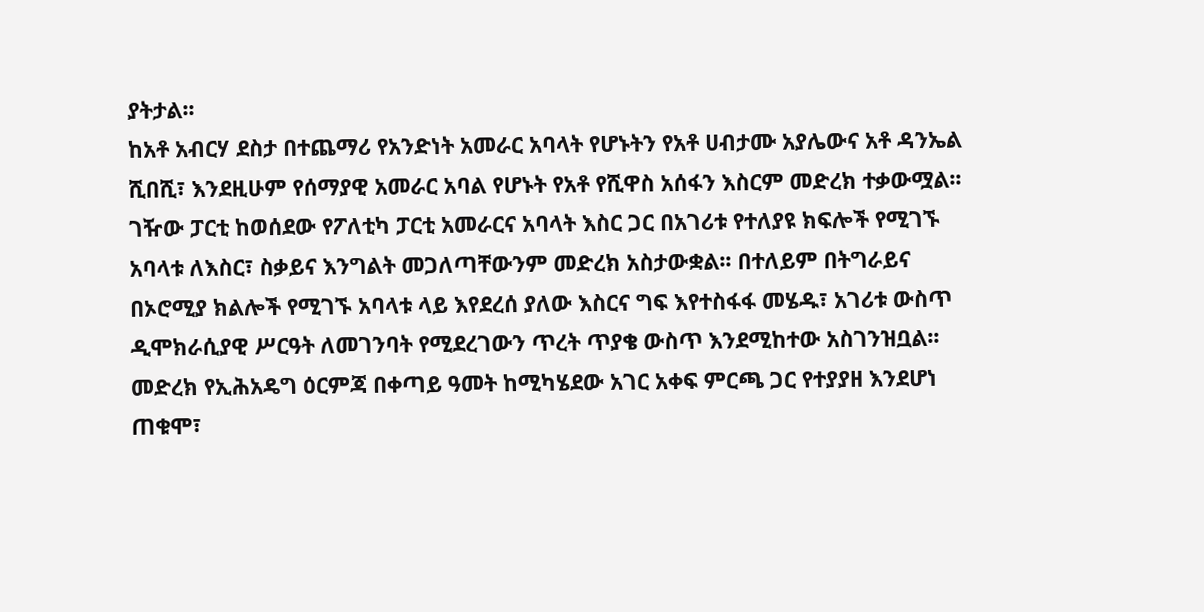ያትታል፡፡
ከአቶ አብርሃ ደስታ በተጨማሪ የአንድነት አመራር አባላት የሆኑትን የአቶ ሀብታሙ አያሌውና አቶ ዳንኤል ሺበሺ፣ እንደዚሁም የሰማያዊ አመራር አባል የሆኑት የአቶ የሺዋስ አሰፋን እስርም መድረክ ተቃውሟል፡፡
ገዥው ፓርቲ ከወሰደው የፖለቲካ ፓርቲ አመራርና አባላት እስር ጋር በአገሪቱ የተለያዩ ክፍሎች የሚገኙ አባላቱ ለእስር፣ ስቃይና እንግልት መጋለጣቸውንም መድረክ አስታውቋል፡፡ በተለይም በትግራይና በኦሮሚያ ክልሎች የሚገኙ አባላቱ ላይ እየደረሰ ያለው እስርና ግፍ እየተስፋፋ መሄዱ፣ አገሪቱ ውስጥ ዲሞክራሲያዊ ሥርዓት ለመገንባት የሚደረገውን ጥረት ጥያቄ ውስጥ እንደሚከተው አስገንዝቧል፡፡
መድረክ የኢሕአዴግ ዕርምጃ በቀጣይ ዓመት ከሚካሄደው አገር አቀፍ ምርጫ ጋር የተያያዘ እንደሆነ ጠቁሞ፣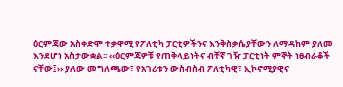ዕርምጃው አስቀድሞ ተቃዋሚ የፖለቲካ ፓርቲዎችንና እንቅስቃሴያቸውን ለማዳከም ያለመ እንደሆነ አስታውቋል፡፡ ‹‹ዕርምጃዎቹ የጠቅላይነትና ብቸኛ ገዥ ፓርቲነት ምኞት ነፀብራቆች ናቸው፤›› ያለው መግለጫው፣ የአገሪቱን ውስብስብ ፖለቲካዊ፣ ኢኮኖሚያዊና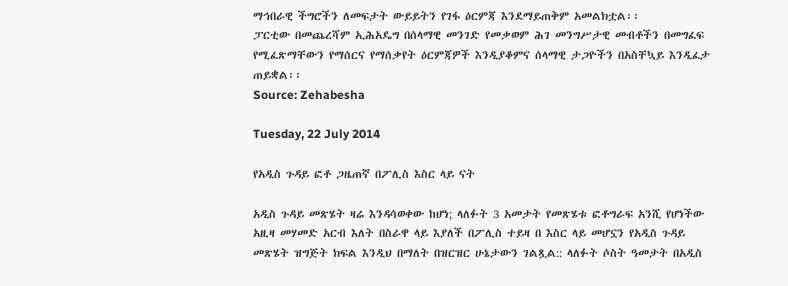ማኅበራዊ ችግሮችን ለመፍታት ውይይትን የገፋ ዕርምጃ እንደማይጠቅም አመልክቷል፡፡
ፓርቲው በመጨረሻም ኢሕአዴግ በሰላማዊ መንገድ የመቃወም ሕገ መንግሥታዊ መብቶችን በመግፈፍ የሚፈጽማቸውን የማሰርና የማሰቃየት ዕርምጃዎች እንዲያቆምና ሰላማዊ ታጋዮችን በአስቸኳይ እንዲፈታ ጠይቋል፡፡
Source: Zehabesha

Tuesday, 22 July 2014

የአዲስ ጉዳይ ፎቶ ጋዜጠኛ በፖሊስ እስር ላይ ናት

አዲስ ጉዳይ መጽሄት ዛሬ እንዳሳወቀው ከሆነ; ላለፉት 3 አመታት የመጽሄቱ ፎቶግራፍ አንሺ የሆነችው አዚዛ መሃመድ አርብ እለት በስራዋ ላይ እያለች በፖሊስ ተይዛ በ እስር ላይ መሆኗን የአዲስ ጉዳይ መጽሄት ዝግጅት ክፍል እንዲህ በማለት በዝርዝር ሁኔታውን ገልጿል:: ላለፉት ሶስት ዓመታት በአዲስ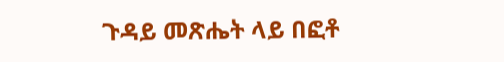ጉዳይ መጽሔት ላይ በፎቶ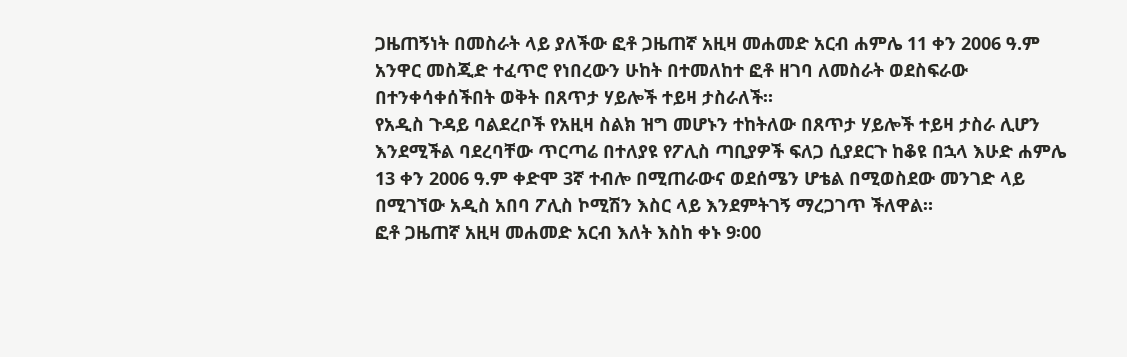ጋዜጠኝነት በመስራት ላይ ያለችው ፎቶ ጋዜጠኛ አዚዛ መሐመድ አርብ ሐምሌ 11 ቀን 2006 ዓ.ም አንዋር መስጂድ ተፈጥሮ የነበረውን ሁከት በተመለከተ ፎቶ ዘገባ ለመስራት ወደስፍራው በተንቀሳቀሰችበት ወቅት በጸጥታ ሃይሎች ተይዛ ታስራለች።
የአዲስ ጉዳይ ባልደረቦች የአዚዛ ስልክ ዝግ መሆኑን ተከትለው በጸጥታ ሃይሎች ተይዛ ታስራ ሊሆን እንደሚችል ባደረባቸው ጥርጣሬ በተለያዩ የፖሊስ ጣቢያዎች ፍለጋ ሲያደርጉ ከቆዩ በኋላ እሁድ ሐምሌ 13 ቀን 2006 ዓ.ም ቀድሞ 3ኛ ተብሎ በሚጠራውና ወደሰሜን ሆቴል በሚወስደው መንገድ ላይ በሚገኘው አዲስ አበባ ፖሊስ ኮሚሽን እስር ላይ እንደምትገኝ ማረጋገጥ ችለዋል።
ፎቶ ጋዜጠኛ አዚዛ መሐመድ አርብ እለት እስከ ቀኑ 9፡00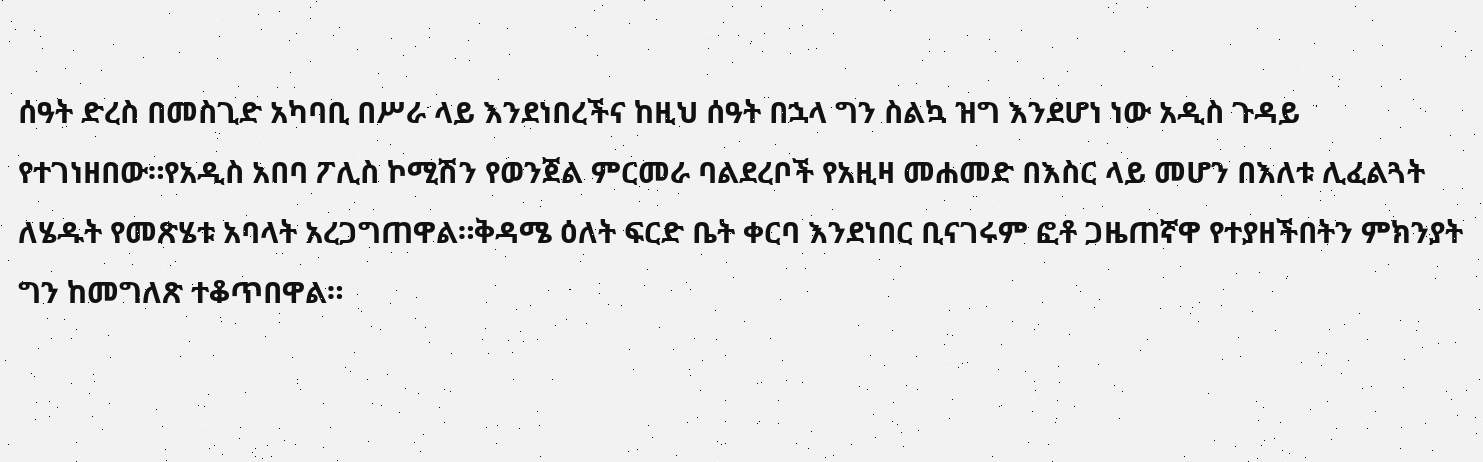ሰዓት ድረስ በመስጊድ አካባቢ በሥራ ላይ እንደነበረችና ከዚህ ሰዓት በኋላ ግን ስልኳ ዝግ እንደሆነ ነው አዲስ ጉዳይ የተገነዘበው።የአዲስ አበባ ፖሊስ ኮሚሽን የወንጀል ምርመራ ባልደረቦች የአዚዛ መሐመድ በእስር ላይ መሆን በእለቱ ሊፈልጓት ለሄዱት የመጽሄቱ አባላት አረጋግጠዋል።ቅዳሜ ዕለት ፍርድ ቤት ቀርባ እንደነበር ቢናገሩም ፎቶ ጋዜጠኛዋ የተያዘችበትን ምክንያት ግን ከመግለጽ ተቆጥበዋል።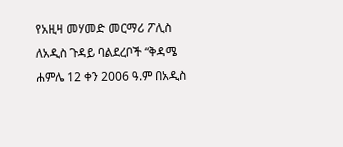የአዚዛ መሃመድ መርማሪ ፖሊስ ለአዲስ ጉዳይ ባልደረቦች “ቅዳሜ ሐምሌ 12 ቀን 2006 ዓ.ም በአዲስ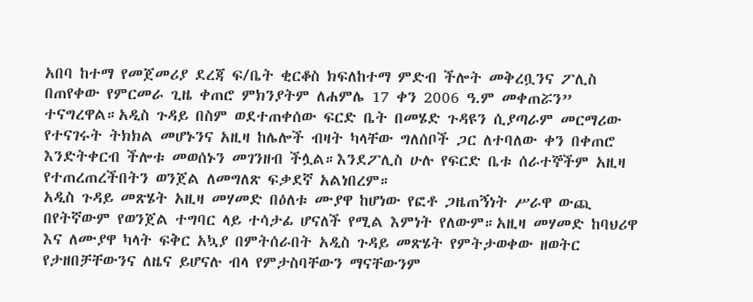አበባ ከተማ የመጀመሪያ ደረጃ ፍ/ቤት ቂርቆስ ክፍለከተማ ምድብ ችሎት መቅረቧንና ፖሊስ በጠየቀው የምርመራ ጊዜ ቀጠሮ ምክንያትም ለሐምሌ 17 ቀን 2006 ዓ.ም መቀጠሯን” ተናግረዋል።አዲስ ጉዳይ በስም ወደተጠቀሰው ፍርድ ቤት በመሄድ ጉዳዩን ሲያጣራም መርማሪው የተናገሩት ትክክል መሆኑንና አዚዛ ከሌሎች ብዛት ካላቸው ግለሰቦች ጋር ለተባለው ቀን በቀጠሮ እንድትቀርብ ችሎቱ መወሰኑን መገንዘብ ችሏል።እንደፖሊስ ሁሉ የፍርድ ቤቱ ሰራተኞችም አዚዛ የተጠረጠረችበትን ወንጀል ለመግለጽ ፍቃደኛ አልነበረም።
አዲስ ጉዳይ መጽሄት አዚዛ መሃመድ በዕለቱ ሙያዋ ከሆነው የፎቶ ጋዜጠኝነት ሥራዋ ውጪ በየትኛውም የወንጀል ተግባር ላይ ተሳታፊ ሆናለች የሚል እምነት የለውም።አዚዛ መሃመድ ከባህሪዋ እና ለሙያዋ ካላት ፍቅር አኳያ በምትሰራበት አዲስ ጉዳይ መጽሄት የምትታወቀው ዘወትር የታዘበቻቸውንና ለዜና ይሆናሉ ብላ የምታስባቸውን ማናቸውንም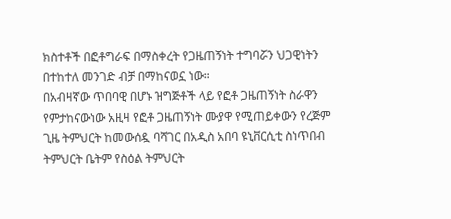ክስተቶች በፎቶግራፍ በማስቀረት የጋዜጠኝነት ተግባሯን ህጋዊነትን በተከተለ መንገድ ብቻ በማከናወኗ ነው።
በአብዛኛው ጥበባዊ በሆኑ ዝግጅቶች ላይ የፎቶ ጋዜጠኝነት ስራዋን የምታከናውነው አዚዛ የፎቶ ጋዜጠኝነት ሙያዋ የሚጠይቀውን የረጅም ጊዜ ትምህርት ከመውሰዷ ባሻገር በአዲስ አበባ ዩኒቨርሲቲ ስነጥበብ ትምህርት ቤትም የስዕል ትምህርት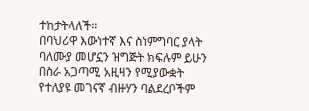ተከታትላለች።
በባህሪዋ እውነተኛ እና ስነምግባር ያላት ባለሙያ መሆኗን ዝግጅት ክፍሉም ይሁን በስራ አጋጣሚ አዚዛን የሚያውቋት የተለያዩ መገናኛ ብዙሃን ባልደረቦችም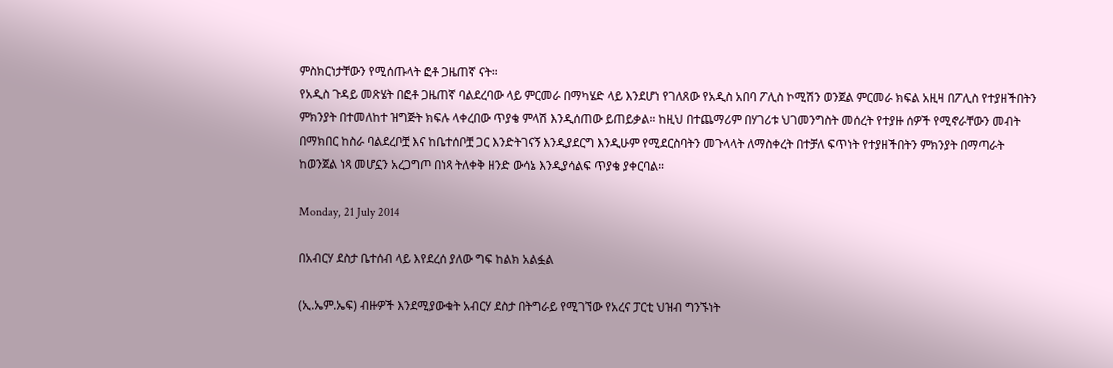ምስክርነታቸውን የሚሰጡላት ፎቶ ጋዜጠኛ ናት።
የአዲስ ጉዳይ መጽሄት በፎቶ ጋዜጠኛ ባልደረባው ላይ ምርመራ በማካሄድ ላይ እንደሆነ የገለጸው የአዲስ አበባ ፖሊስ ኮሚሽን ወንጀል ምርመራ ክፍል አዚዛ በፖሊስ የተያዘችበትን ምክንያት በተመለከተ ዝግጅት ክፍሉ ላቀረበው ጥያቄ ምላሽ እንዲሰጠው ይጠይቃል። ከዚህ በተጨማሪም በሃገሪቱ ህገመንግስት መሰረት የተያዙ ሰዎች የሚኖራቸውን መብት በማክበር ከስራ ባልደረቦቿ እና ከቤተሰቦቿ ጋር እንድትገናኝ እንዲያደርግ እንዲሁም የሚደርስባትን መጉላላት ለማስቀረት በተቻለ ፍጥነት የተያዘችበትን ምክንያት በማጣራት ከወንጀል ነጻ መሆኗን አረጋግጦ በነጻ ትለቀቅ ዘንድ ውሳኔ እንዲያሳልፍ ጥያቄ ያቀርባል።

Monday, 21 July 2014

በአብርሃ ደስታ ቤተሰብ ላይ እየደረሰ ያለው ግፍ ከልክ አልፏል

(ኢ.ኤም.ኤፍ) ብዙዎች እንደሚያውቁት አብርሃ ደስታ በትግራይ የሚገኘው የአረና ፓርቲ ህዝብ ግንኙነት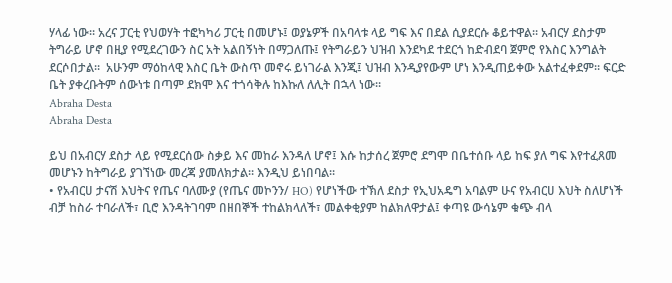ሃላፊ ነው። አረና ፓርቲ የህወሃት ተፎካካሪ ፓርቲ በመሆኑ፤ ወያኔዎች በአባላቱ ላይ ግፍ እና በደል ሲያደርሱ ቆይተዋል። አብርሃ ደስታም ትግራይ ሆኖ በዚያ የሚደረገውን ስር አት አልበኝነት በማጋለጡ፤ የትግራይን ህዝብ እንደካደ ተደርጎ ከድብደባ ጀምሮ የእስር እንግልት ደርሶበታል።  አሁንም ማዕከላዊ እስር ቤት ውስጥ መኖሩ ይነገራል እንጂ፤ ህዝብ እንዲያየውም ሆነ እንዲጠይቀው አልተፈቀደም። ፍርድ ቤት ያቀረቡትም ሰውነቱ በጣም ደክሞ እና ተጎሳቅሉ ከእኩለ ለሊት በኋላ ነው።
Abraha Desta
Abraha Desta

ይህ በአብርሃ ደስታ ላይ የሚደርሰው ስቃይ እና መከራ እንዳለ ሆኖ፤ እሱ ከታሰረ ጀምሮ ደግሞ በቤተሰቡ ላይ ከፍ ያለ ግፍ እየተፈጸመ መሆኑን ከትግራይ ያገኘነው መረጃ ያመለክታል። እንዲህ ይነበባል።
• የአብርሀ ታናሽ እህትና የጤና ባለሙያ (የጤና መኮንን/ HO) የሆነችው ተኽለ ደስታ የኢህአዴግ አባልም ሁና የአብርሀ እህት ስለሆነች ብቻ ከስራ ተባራለች፣ ቢሮ እንዳትገባም በዘበኞች ተከልክላለች፣ መልቀቂያም ከልክለዋታል፤ ቀጣዩ ውሳኔም ቁጭ ብላ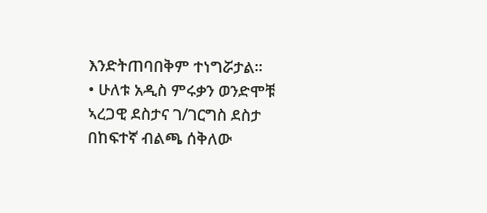እንድትጠባበቅም ተነግሯታል፡፡
• ሁለቱ አዲስ ምሩቃን ወንድሞቹ ኣረጋዊ ደስታና ገ/ገርግስ ደስታ በከፍተኛ ብልጫ ሰቅለው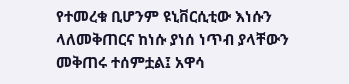የተመረቁ ቢሆንም ዩኒቨርሲቲው እነሱን ላለመቅጠርና ከነሱ ያነሰ ነጥብ ያላቸውን መቅጠሩ ተሰምቷል፤ አዋሳ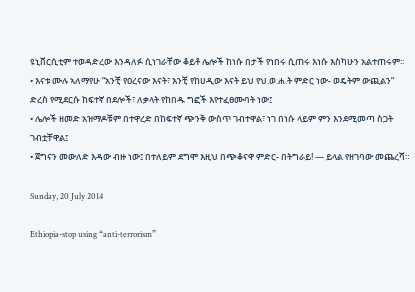ዩኒቨርሲቲም ተወዳድረው እንዳለፉ ሲነገራቸው ቆይቶ ሌሎች ከነሱ በታች የነበሩ ሲጠሩ እነሱ እስካሁን አልተጠሩም፡፡
• እናቱ ሙሉ ኣለማየሁ “አንቺ የዐረናው እናት፣ እንቺ የከሀዲው እናት ይህ የህ.ወ.ሐ.ት ምድር ነው- ወዴትም ውጪልን” ድረስ የሚደርሱ ከፍተኛ በደሎች፣ ለቃላት የከበዱ ግፎች እየተፈፀሙባት ነው፤
• ሌሎች ዘመድ አዝማዶቹም በተዋረድ በከፍተኛ ጭንቅ ውስጥ ገብተዋል፣ ነገ በነሱ ላይም ምን እንደሚመጣ ስጋት ገብቷቸዋል፤
• ጀግናን መውለድ እዳው ብዙ ነው፤ በተለይም ደግሞ እዚህ በጭቆናዋ ምድር- በትግራይ! — ይላል የዘገባው መጨረሻ።

Sunday, 20 July 2014

Ethiopia-stop using “anti-terrorism”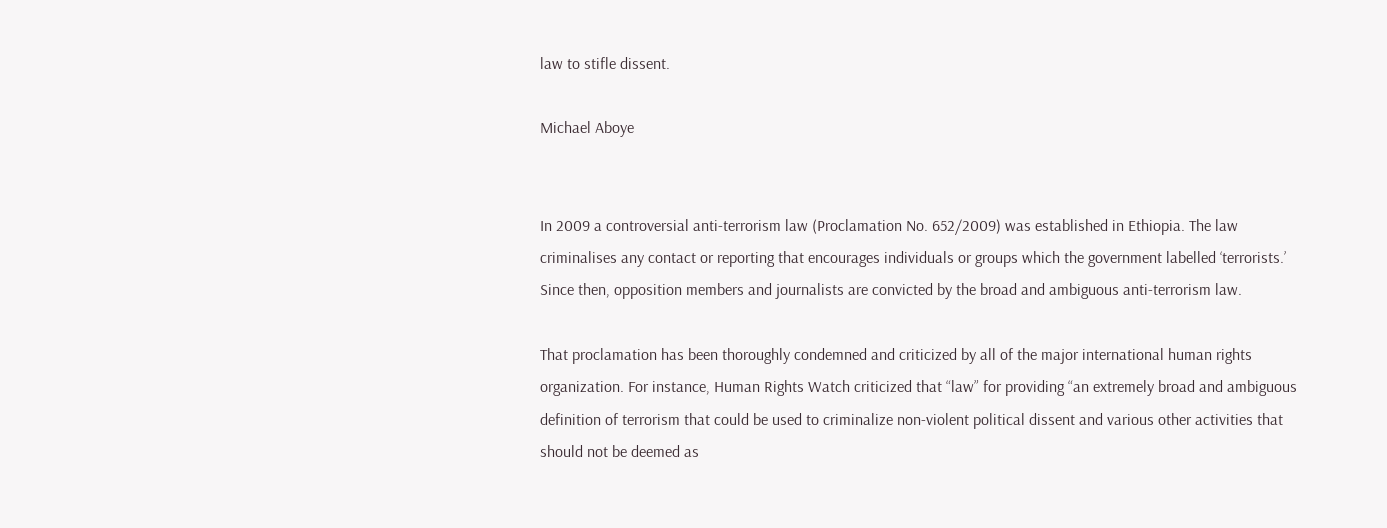law to stifle dissent.

Michael Aboye


In 2009 a controversial anti-terrorism law (Proclamation No. 652/2009) was established in Ethiopia. The law criminalises any contact or reporting that encourages individuals or groups which the government labelled ‘terrorists.’  Since then, opposition members and journalists are convicted by the broad and ambiguous anti-terrorism law.

That proclamation has been thoroughly condemned and criticized by all of the major international human rights organization. For instance, Human Rights Watch criticized that “law” for providing “an extremely broad and ambiguous definition of terrorism that could be used to criminalize non-violent political dissent and various other activities that should not be deemed as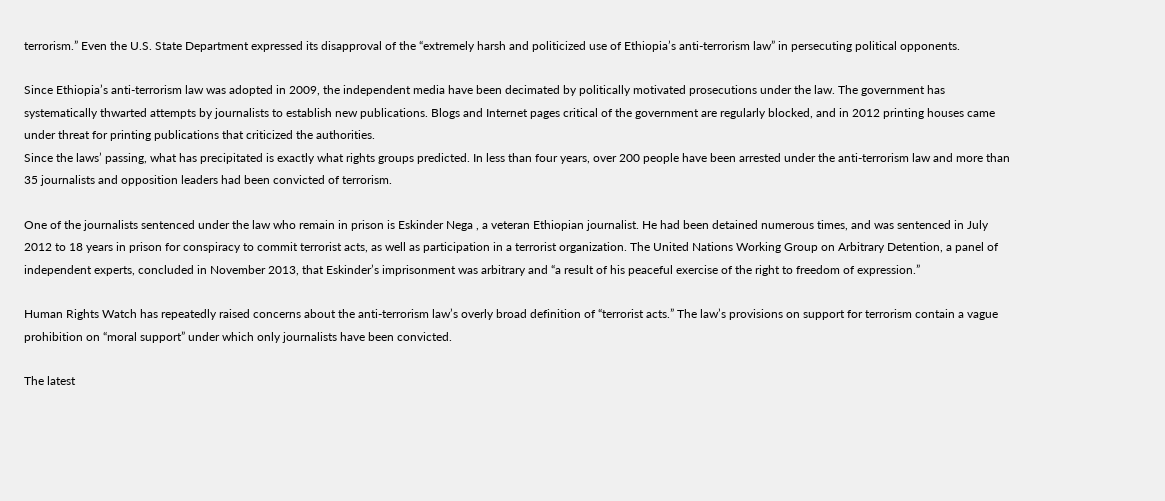terrorism.” Even the U.S. State Department expressed its disapproval of the “extremely harsh and politicized use of Ethiopia’s anti-terrorism law” in persecuting political opponents.

Since Ethiopia’s anti-terrorism law was adopted in 2009, the independent media have been decimated by politically motivated prosecutions under the law. The government has systematically thwarted attempts by journalists to establish new publications. Blogs and Internet pages critical of the government are regularly blocked, and in 2012 printing houses came under threat for printing publications that criticized the authorities.
Since the laws’ passing, what has precipitated is exactly what rights groups predicted. In less than four years, over 200 people have been arrested under the anti-terrorism law and more than 35 journalists and opposition leaders had been convicted of terrorism.

One of the journalists sentenced under the law who remain in prison is Eskinder Nega , a veteran Ethiopian journalist. He had been detained numerous times, and was sentenced in July 2012 to 18 years in prison for conspiracy to commit terrorist acts, as well as participation in a terrorist organization. The United Nations Working Group on Arbitrary Detention, a panel of independent experts, concluded in November 2013, that Eskinder’s imprisonment was arbitrary and “a result of his peaceful exercise of the right to freedom of expression.”

Human Rights Watch has repeatedly raised concerns about the anti-terrorism law’s overly broad definition of “terrorist acts.” The law’s provisions on support for terrorism contain a vague prohibition on “moral support” under which only journalists have been convicted.

The latest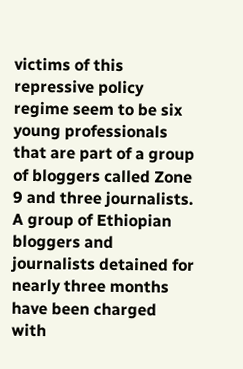victims of this repressive policy regime seem to be six young professionals that are part of a group of bloggers called Zone 9 and three journalists. A group of Ethiopian bloggers and journalists detained for nearly three months have been charged with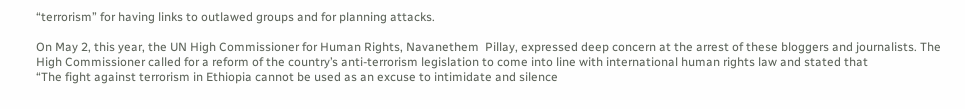“terrorism” for having links to outlawed groups and for planning attacks.

On May 2, this year, the UN High Commissioner for Human Rights, Navanethem  Pillay, expressed deep concern at the arrest of these bloggers and journalists. The High Commissioner called for a reform of the country’s anti-terrorism legislation to come into line with international human rights law and stated that
“The fight against terrorism in Ethiopia cannot be used as an excuse to intimidate and silence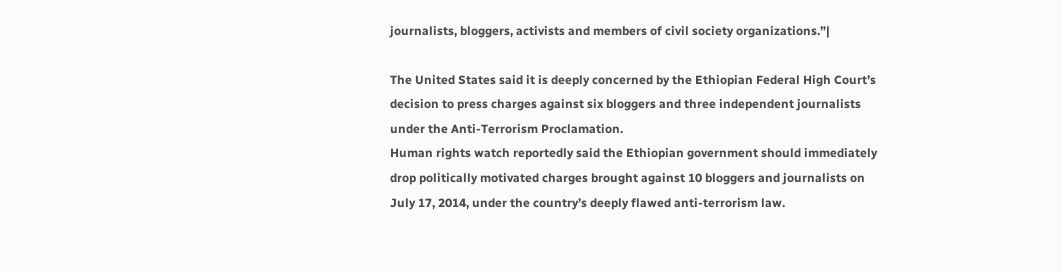journalists, bloggers, activists and members of civil society organizations.”|

The United States said it is deeply concerned by the Ethiopian Federal High Court’s decision to press charges against six bloggers and three independent journalists under the Anti-Terrorism Proclamation.
Human rights watch reportedly said the Ethiopian government should immediately drop politically motivated charges brought against 10 bloggers and journalists on July 17, 2014, under the country’s deeply flawed anti-terrorism law.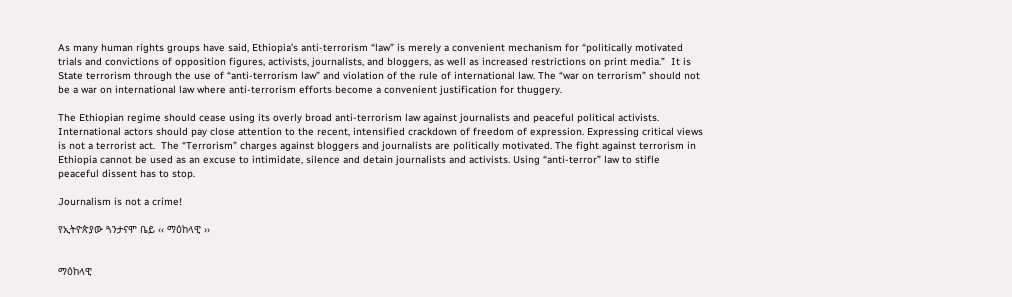As many human rights groups have said, Ethiopia’s anti-terrorism “law” is merely a convenient mechanism for “politically motivated trials and convictions of opposition figures, activists, journalists, and bloggers, as well as increased restrictions on print media.”  It is State terrorism through the use of “anti-terrorism law” and violation of the rule of international law. The “war on terrorism” should not be a war on international law where anti-terrorism efforts become a convenient justification for thuggery.

The Ethiopian regime should cease using its overly broad anti-terrorism law against journalists and peaceful political activists. International actors should pay close attention to the recent, intensified crackdown of freedom of expression. Expressing critical views is not a terrorist act.  The “Terrorism” charges against bloggers and journalists are politically motivated. The fight against terrorism in Ethiopia cannot be used as an excuse to intimidate, silence and detain journalists and activists. Using “anti-terror” law to stifle peaceful dissent has to stop.

Journalism is not a crime!

የኢትዮጵያው ጓንታናሞ ቤይ ‹‹ ማዕከላዊ ››


ማዕከላዊ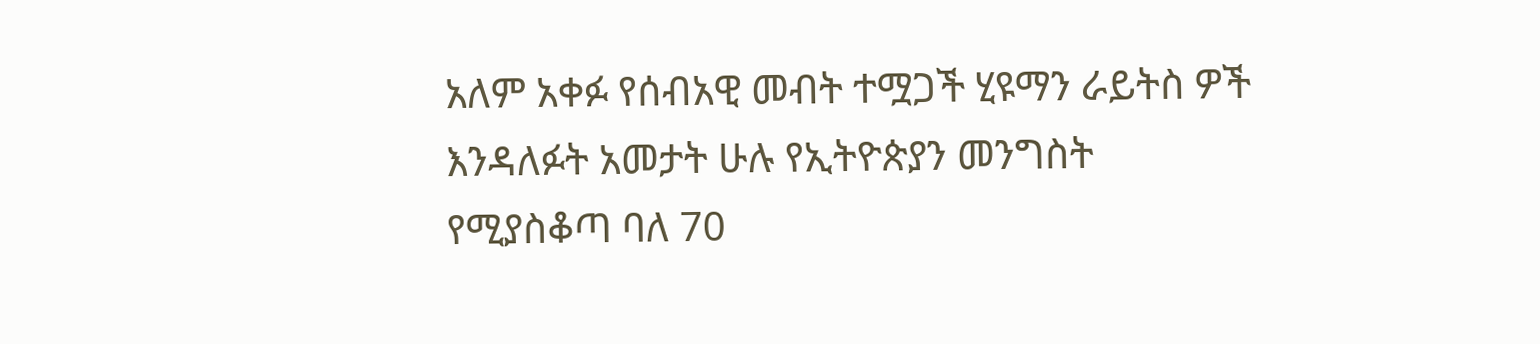አለም አቀፉ የሰብአዊ መብት ተሟጋች ሂዩማን ራይትስ ዎች እንዳለፉት አመታት ሁሉ የኢትዮጵያን መንግስት የሚያስቆጣ ባለ 70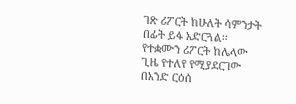ገጽ ሪፖርት ከሁለት ሳምንታት በፊት ይፋ አድርጓል፡፡ የተቋሙን ሪፖርት ከሌላው ጊዜ የተለየ የሚያደርገው በአንድ ርዕሰ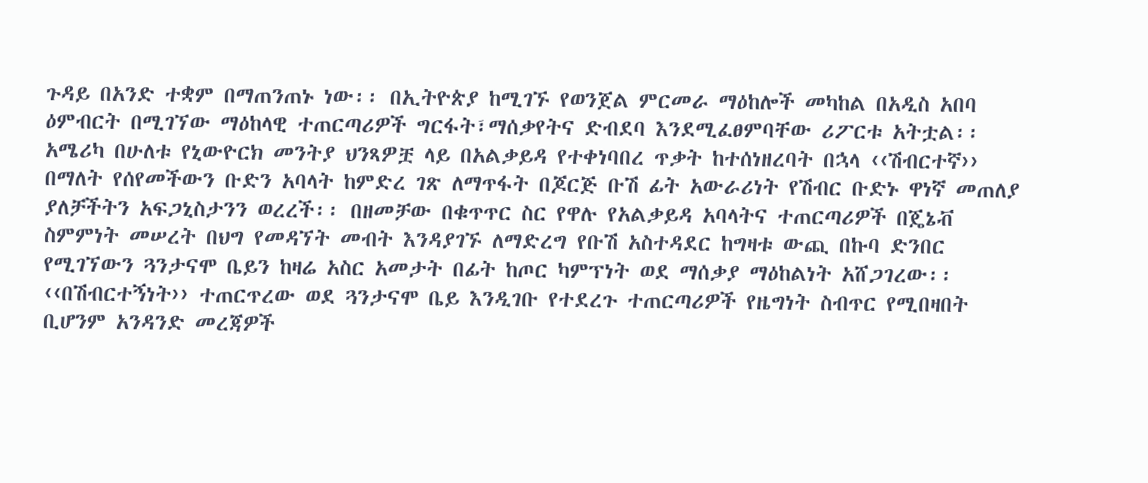ጉዳይ በአንድ ተቋም በማጠንጠኑ ነው፡፡ በኢትዮጵያ ከሚገኙ የወንጀል ምርመራ ማዕከሎች መካከል በአዲስ አበባ ዕምብርት በሚገኘው ማዕከላዊ ተጠርጣሪዎች ግርፋት፣ማሰቃየትና ድብደባ እንደሚፈፀምባቸው ሪፖርቱ አትቷል፡፡
አሜሪካ በሁለቱ የኒውዮርክ መንትያ ህንጻዎቿ ላይ በአልቃይዳ የተቀነባበረ ጥቃት ከተሰነዘረባት በኋላ ‹‹ሽብርተኛ›› በማለት የሰየመችውን ቡድን አባላት ከምድረ ገጽ ለማጥፋት በጆርጅ ቡሽ ፊት አውራሪነት የሽብር ቡድኑ ዋነኛ መጠለያ ያለቻችትን አፍጋኒስታንን ወረረች፡፡ በዘመቻው በቁጥጥር ስር የዋሉ የአልቃይዳ አባላትና ተጠርጣሪዎች በጄኔቭ ስምምነት መሠረት በህግ የመዳኘት መብት እንዳያገኙ ለማድረግ የቡሽ አስተዳደር ከግዛቱ ውጪ በኩባ ድንበር የሚገኘውን ጓንታናሞ ቤይን ከዛሬ አስር አመታት በፊት ከጦር ካምፕነት ወደ ማሰቃያ ማዕከልነት አሸጋገረው፡፡
‹‹በሽብርተኝነት›› ተጠርጥረው ወደ ጓንታናሞ ቤይ እንዲገቡ የተደረጉ ተጠርጣሪዎች የዜግነት ስብጥር የሚበዛበት ቢሆንም አንዳንድ መረጃዎች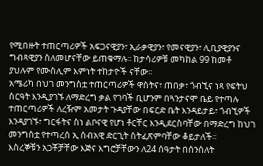የሚበዙት ተጠርጣሪዎች አፍጋናዊያን፣ ኢራቃዊያን፣ የመናዊያን፣ ሊቢያዊያንና ግብጻዊያን ስለመሆናቸው ይጠቁማሉ፡፡ ከታሳሪዎቹ መካከል 99 ከመቶ ያህሉም የሙስሊም እምነት ተከታዮች ናቸው፡፡
አሜሪካ በህገ መንግስቷ ተጠርጣሪዎች ዋስትና፣ ጠበቃ፣ ጎብኚና ነጻ የፍትህ ስርዓት እንዲያገኙ ለማድረግ ቃል የገባች ቢሆንም በጓንታናሞ ቤይ የተጣሉ ተጠርጣሪዎች ለረዥም አመታት ጉዳያቸው በፍርድ ቤት እንዳይታይ፣ ጎብኚዎች እንዳያገኙ፣ ግርፋትና ስነ ልቦናዊ የሆነ ቶርቸር እንዲደርስባቸው በማድረግ ከህገ መንግስቷ የተጣረሰ ኢ ሰብአዊ ድርጊት ስትፈጽምባቸው ቆይታለች፡፡
እስረኞቹን አጋቾቻቸው እጅና እግሮቻቸውን ለ24 ሰዓታት በሰንሰለት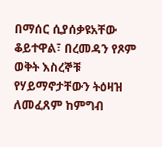በማሰር ሲያሰቃዩአቸው ቆይተዋል፣ በረመዳን የጾም ወቅት እስረኞቹ የሃይማኖታቸውን ትዕዛዝ ለመፈጸም ከምግብ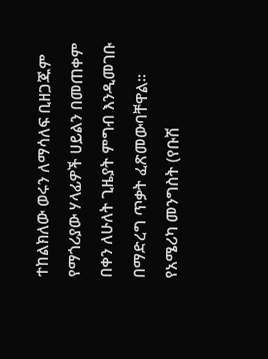ተከልክለው ወሩን ለማሳለፍ ቢዘጋጁም የማጎሪያው ሃላፊዎች ሀይልን በመጠቀም በቀን ለሁለት ጊዜያት ምግብ እንዲመገቡ በማድረግ ጥቃት ፈጽመውባቸዋል፡፡
የአሜሪካ መንግስት (የቡሽ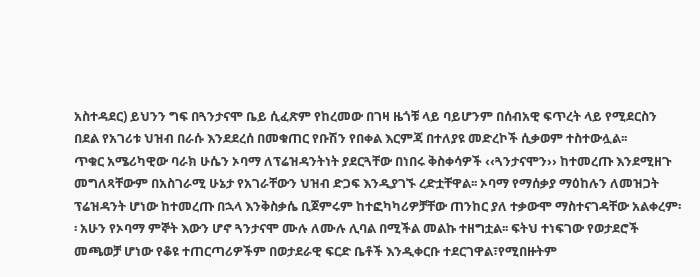አስተዳደር) ይህንን ግፍ በጓንታናሞ ቤይ ሲፈጽም የከረመው በገዛ ዜጎቹ ላይ ባይሆንም በሰብአዊ ፍጥረት ላይ የሚደርስን በደል የአገሪቱ ህዝብ በራሱ እንደደረሰ በመቁጠር የቡሽን የበቀል እርምጃ በተለያዩ መድረኮች ሲቃወም ተስተውሏል፡፡
ጥቁር አሜሪካዊው ባራክ ሁሴን ኦባማ ለፕሬዝዳንትነት ያደርጓቸው በነበሩ ቅስቀሳዎች ‹‹ጓንታናሞን›› ከተመረጡ እንደሚዘጉ መግለጻቸውም በአስገራሚ ሁኔታ የአገራቸውን ህዝብ ድጋፍ እንዲያገኙ ረድቷቸዋል፡፡ ኦባማ የማሰቃያ ማዕከሉን ለመዝጋት ፕሬዝዳንት ሆነው ከተመረጡ በኋላ እንቅስቃሴ ቢጀምሩም ከተፎካካሪዎቻቸው ጠንከር ያለ ተቃውሞ ማስተናገዳቸው አልቀረም፡፡ አሁን የኦባማ ምኞት እውን ሆኖ ጓንታናሞ ሙሉ ለሙሉ ሊባል በሚችል መልኩ ተዘግቷል፡፡ ፍትህ ተነፍገው የወታደሮች መጫወቻ ሆነው የቆዩ ተጠርጣሪዎችም በወታደራዊ ፍርድ ቤቶች እንዲቀርቡ ተደርገዋል፣የሚበዙትም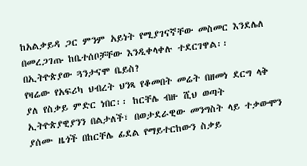ከአልቃይዳ ጋር ምንም አይነት የሚያገናኛቸው መስመር እንደሌለ በመረጋገጡ ከቤተሰቦቻቸው እንዲቀላቀሉ ተደርገዋል፡፡
በኢትዮጵያው ጓንታናሞ ቤይስ?
የዛሬው የአፍሪካ ህብረት ህንጻ የቆመበት መሬት በዘመነ ደርግ ላቅ ያለ የስቃይ ምድር ነበር፡፡ ከርቸሌ ብዙ ሺህ ወጣት ኢትዮጵያዊያንን በልታለች፣ በወታደራዊው መንግስት ላይ ተቃውሞን ያሰሙ ዜጎች በከርቸሌ ፊደል የማይተርከውን ስቃይ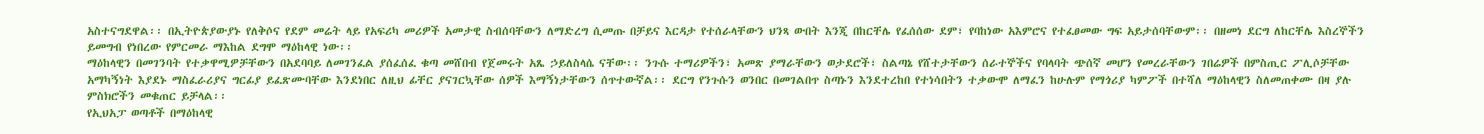አስተናግደዋል፡፡ በኢትዮጵያውያኑ የለቅሶና የደም መሬት ላይ የአፍሪካ መሪዎች አመታዊ ስብሰባቸውን ለማድረግ ሲመጡ በቻይና እርዳታ የተሰራላቸውን ህንጻ ውበት እንጂ በከርቸሌ የፈሰሰው ደም፣ የባከነው አእምሮና የተፈፀመው ግፍ አይታሰባቸውም፡፡ በዘመነ ደርግ ለከርቸሌ እስረኞችን ይመግብ የነበረው የምርመራ ማእከል ደግሞ ማዕከላዊ ነው፡፡
ማዕከላዊን በመገንባት የተቃዋሚዎቻቸውን በአደባባይ ለመገንፈል ያሰፈሰፈ ቁጣ መሸበብ የጀመሩት አጼ ኃይለስላሴ ናቸው፡፡ ንጉሱ ተማሪዎችን፣ አመጽ ያማራቸውን ወታደሮች፣ ስልጣኔ የሸተታቸውን ሰራተኞችና የባላባት ጭሰኛ መሆን የመረራቸውን ገበሬዎች በምስጢር ፖሊሶቻቸው አማካኝነት እያደኑ ማስፈራሪያና ግርፊያ ይፈጽሙባቸው እንደነበር ለዚህ ፊቸር ያናገርኳቸው ሰዎች እማኝነታቸውን ሰጥተውኛል፡፡ ደርግ የንጉሱን ወንበር በመገልበጥ ስጣኑን እንደተረከበ የተነሳበትን ተቃውሞ ለማፈን ከሁሉም የማጎሪያ ካምፖች በተሻለ ማዕከላዊን ስለመጠቀሙ በዛ ያሉ ምስክሮችን መቁጠር ይቻላል፡፡
የኢህአፓ ወጣቶች በማዕከላዊ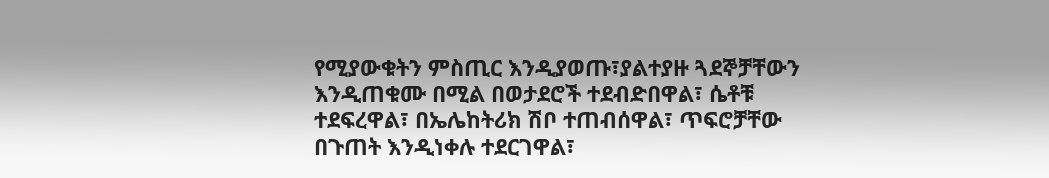የሚያውቁትን ምስጢር እንዲያወጡ፣ያልተያዙ ጓደኞቻቸውን እንዲጠቁሙ በሚል በወታደሮች ተደብድበዋል፣ ሴቶቹ ተደፍረዋል፣ በኤሌከትሪክ ሽቦ ተጠብሰዋል፣ ጥፍሮቻቸው በጉጠት እንዲነቀሉ ተደርገዋል፣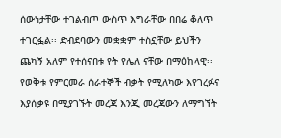ሰውነታቸው ተገልብጦ ውስጥ እግራቸው በበሬ ቆለጥ ተገርፏል፡፡ ድብደባውን መቋቋም ተስኗቸው ይህችን ጨካኝ አለም የተሰናበቱ የት የሌለ ናቸው በማዕከላዊ፡፡የወቅቱ የምርመራ ሰራተኞች ብቃት የሚለካው እየገረፉና እያሰቃዩ በሚያገኙት መረጃ እንጂ መረጃውን ለማግኘት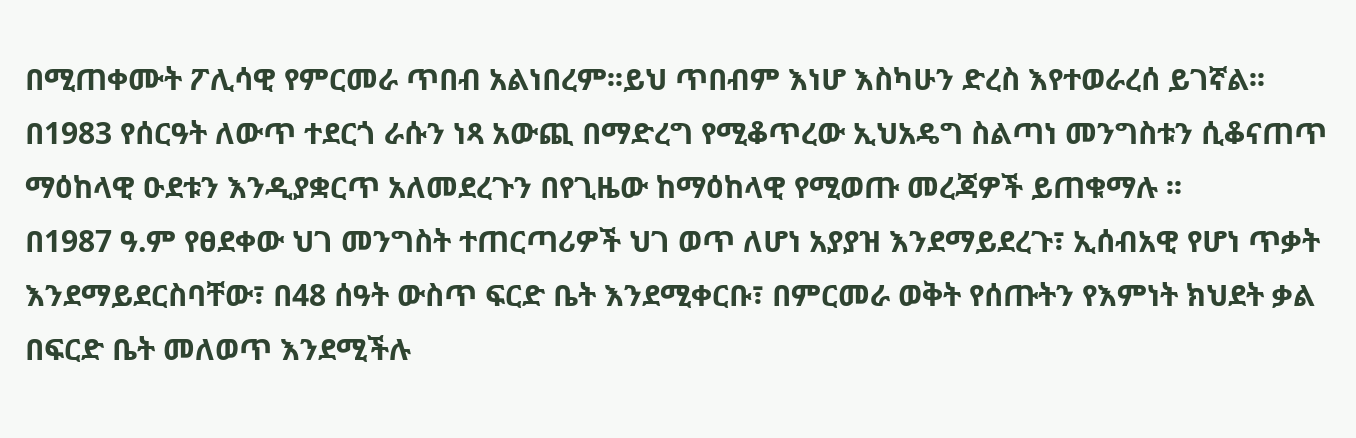በሚጠቀሙት ፖሊሳዊ የምርመራ ጥበብ አልነበረም፡፡ይህ ጥበብም እነሆ እስካሁን ድረስ እየተወራረሰ ይገኛል፡፡
በ1983 የሰርዓት ለውጥ ተደርጎ ራሱን ነጻ አውጪ በማድረግ የሚቆጥረው ኢህአዴግ ስልጣነ መንግስቱን ሲቆናጠጥ ማዕከላዊ ዑደቱን እንዲያቋርጥ አለመደረጉን በየጊዜው ከማዕከላዊ የሚወጡ መረጃዎች ይጠቁማሉ ፡፡
በ1987 ዓ.ም የፀደቀው ህገ መንግስት ተጠርጣሪዎች ህገ ወጥ ለሆነ አያያዝ እንደማይደረጉ፣ ኢሰብአዊ የሆነ ጥቃት እንደማይደርስባቸው፣ በ48 ሰዓት ውስጥ ፍርድ ቤት እንደሚቀርቡ፣ በምርመራ ወቅት የሰጡትን የእምነት ክህደት ቃል በፍርድ ቤት መለወጥ እንደሚችሉ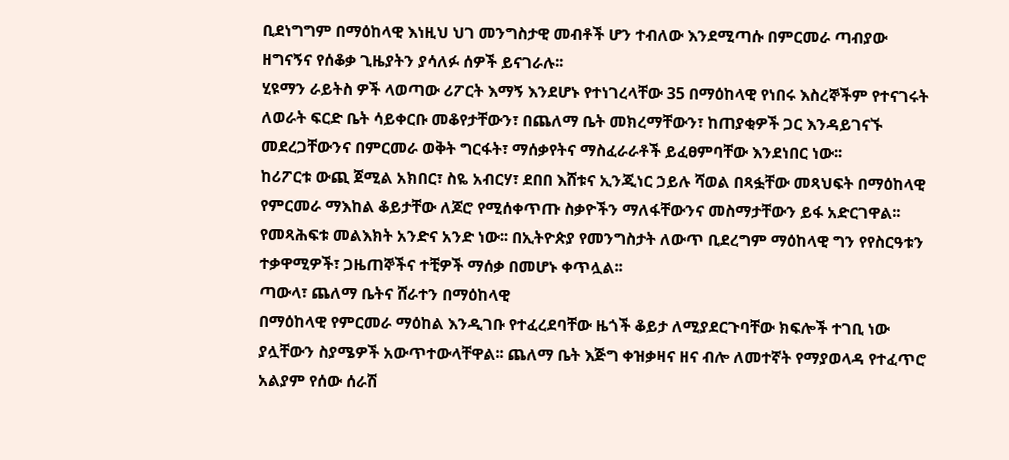ቢደነግግም በማዕከላዊ እነዚህ ህገ መንግስታዊ መብቶች ሆን ተብለው እንደሚጣሱ በምርመራ ጣብያው ዘግናኝና የሰቆቃ ጊዜያትን ያሳለፉ ሰዎች ይናገራሉ፡፡
ሂዩማን ራይትስ ዎች ላወጣው ሪፖርት እማኝ እንደሆኑ የተነገረላቸው 35 በማዕከላዊ የነበሩ እስረኞችም የተናገሩት ለወራት ፍርድ ቤት ሳይቀርቡ መቆየታቸውን፣ በጨለማ ቤት መክረማቸውን፣ ከጠያቂዎች ጋር እንዳይገናኙ መደረጋቸውንና በምርመራ ወቅት ግርፋት፣ ማሰቃየትና ማስፈራራቶች ይፈፀምባቸው እንደነበር ነው፡፡
ከሪፖርቱ ውጪ ጀሚል አክበር፣ ስዬ አብርሃ፣ ደበበ እሸቱና ኢንጂነር ኃይሉ ሻወል በጻፏቸው መጻህፍት በማዕከላዊ የምርመራ ማእከል ቆይታቸው ለጆሮ የሚሰቀጥጡ ስቃዮችን ማለፋቸውንና መስማታቸውን ይፋ አድርገዋል፡፡ የመጻሕፍቱ መልእክት አንድና አንድ ነው፡፡ በኢትዮጵያ የመንግስታት ለውጥ ቢደረግም ማዕከላዊ ግን የየስርዓቱን ተቃዋሚዎች፣ ጋዜጠኞችና ተቺዎች ማሰቃ በመሆኑ ቀጥሏል፡፡
ጣውላ፣ ጨለማ ቤትና ሸራተን በማዕከላዊ
በማዕከላዊ የምርመራ ማዕከል እንዲገቡ የተፈረደባቸው ዜጎች ቆይታ ለሚያደርጉባቸው ክፍሎች ተገቢ ነው ያሏቸውን ስያሜዎች አውጥተውላቸዋል፡፡ ጨለማ ቤት እጅግ ቀዝቃዛና ዘና ብሎ ለመተኛት የማያወላዳ የተፈጥሮ አልያም የሰው ሰራሽ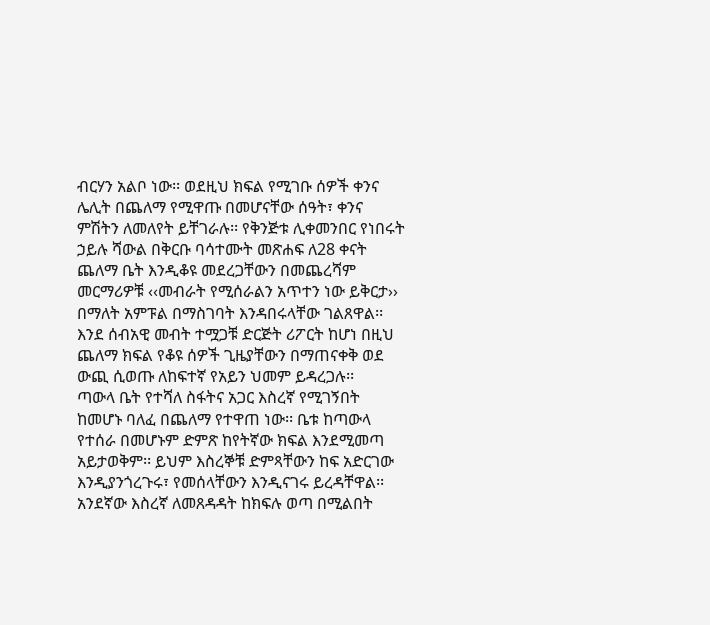ብርሃን አልቦ ነው፡፡ ወደዚህ ክፍል የሚገቡ ሰዎች ቀንና ሌሊት በጨለማ የሚዋጡ በመሆናቸው ሰዓት፣ ቀንና ምሽትን ለመለየት ይቸገራሉ፡፡ የቅንጅቱ ሊቀመንበር የነበሩት ኃይሉ ሻውል በቅርቡ ባሳተሙት መጽሐፍ ለ28 ቀናት ጨለማ ቤት እንዲቆዩ መደረጋቸውን በመጨረሻም መርማሪዎቹ ‹‹መብራት የሚሰራልን አጥተን ነው ይቅርታ›› በማለት አምፑል በማስገባት እንዳበሩላቸው ገልጸዋል፡፡ እንደ ሰብአዊ መብት ተሟጋቹ ድርጅት ሪፖርት ከሆነ በዚህ ጨለማ ክፍል የቆዩ ሰዎች ጊዜያቸውን በማጠናቀቅ ወደ ውጪ ሲወጡ ለከፍተኛ የአይን ህመም ይዳረጋሉ፡፡
ጣውላ ቤት የተሻለ ስፋትና አጋር እስረኛ የሚገኝበት ከመሆኑ ባለፈ በጨለማ የተዋጠ ነው፡፡ ቤቱ ከጣውላ የተሰራ በመሆኑም ድምጽ ከየትኛው ክፍል እንደሚመጣ አይታወቅም፡፡ ይህም እስረኞቹ ድምጻቸውን ከፍ አድርገው እንዲያንጎረጉሩ፣ የመሰላቸውን እንዲናገሩ ይረዳቸዋል፡፡ አንደኛው እስረኛ ለመጸዳዳት ከክፍሉ ወጣ በሚልበት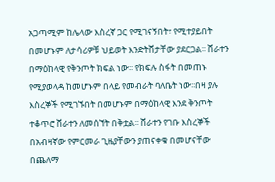አጋጣሚም ከሌላው እስረኛ ጋር የሚገናኝበት፣ የሚተያይበት በመሆኑም ለታሳሪዎቹ ህይወት እንድትሸታቸው ያደርጋል፡፡ ሸራተን በማዕከላዊ የቅንጦት ክፍል ነው፡፡ የክፍሉ ስፋት በመጠኑ የሚያወላዳ ከመሆኑም በላይ የመብራት ባለቤት ነው፡፡በዛ ያሉ እስረኞች የሚገኙበት በመሆኑም በማዕከላዊ እንደ ቅንጦት ተቆጥሮ ሸራተን ለመሰኘት በቅቷል፡፡ ሸራተን የገቡ እስረኞች በአብዛኛው የምርመራ ጊዜያቸውን ያጠናቀቁ በመሆናቸው በጨለማ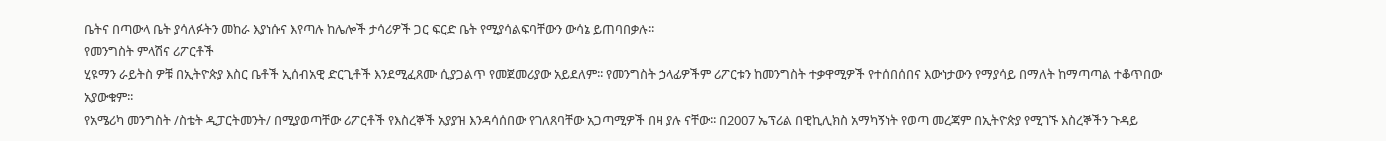ቤትና በጣውላ ቤት ያሳለፉትን መከራ እያነሱና እየጣሉ ከሌሎች ታሳሪዎች ጋር ፍርድ ቤት የሚያሳልፍባቸውን ውሳኔ ይጠባበቃሉ፡፡
የመንግስት ምላሽና ሪፖርቶች
ሂዩማን ራይትስ ዎቹ በኢትዮጵያ እስር ቤቶች ኢሰብአዊ ድርጊቶች እንደሚፈጸሙ ሲያጋልጥ የመጀመሪያው አይደለም፡፡ የመንግስት ኃላፊዎችም ሪፖርቱን ከመንግስት ተቃዋሚዎች የተሰበሰበና እውነታውን የማያሳይ በማለት ከማጣጣል ተቆጥበው አያውቁም፡፡
የአሜሪካ መንግስት /ስቴት ዲፓርትመንት/ በሚያወጣቸው ሪፖርቶች የእስረኞች አያያዝ እንዳሳሰበው የገለጸባቸው አጋጣሚዎች በዛ ያሉ ናቸው፡፡ በ2007 ኤፕሪል በዊኪሊክስ አማካኝነት የወጣ መረጃም በኢትዮጵያ የሚገኙ እስረኞችን ጉዳይ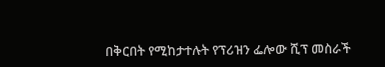በቅርበት የሚከታተሉት የፕሪዝን ፌሎው ሺፕ መስራች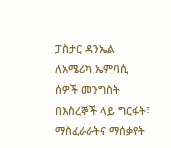ፓስታር ዳንኤል ለአሜሪካ ኤምባሲ ሰዎች መንግስት በእስረኞች ላይ ግርፋት፣ ማስፈራራትና ማሰቃየት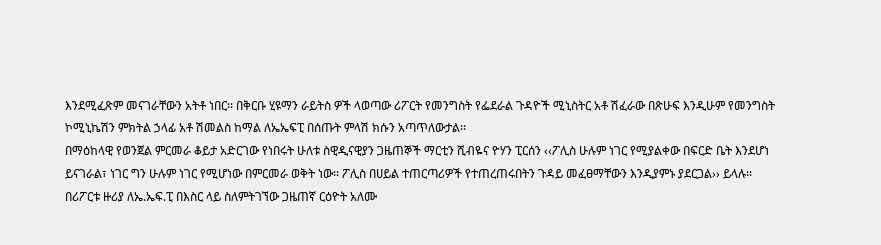እንደሚፈጽም መናገራቸውን አትቶ ነበር፡፡ በቅርቡ ሂዩማን ራይትስ ዎች ላወጣው ሪፖርት የመንግስት የፌደራል ጉዳዮች ሚኒስትር አቶ ሽፈራው በጽሁፍ እንዲሁም የመንግስት ኮሚኒኬሽን ምክትል ኃላፊ አቶ ሽመልስ ከማል ለኤኤፍፒ በሰጡት ምላሽ ክሱን አጣጥለውታል፡፡
በማዕከላዊ የወንጀል ምርመራ ቆይታ አድርገው የነበሩት ሁለቱ ስዊዲናዊያን ጋዜጠኞች ማርቲን ሺብዬና ዮሃን ፒርሰን ‹‹ፖሊስ ሁሉም ነገር የሚያልቀው በፍርድ ቤት እንደሆነ ይናገራል፣ ነገር ግን ሁሉም ነገር የሚሆነው በምርመራ ወቅት ነው፡፡ ፖሊስ በሀይል ተጠርጣሪዎች የተጠረጠሩበትን ጉዳይ መፈፀማቸውን እንዲያምኑ ያደርጋል›› ይላሉ፡፡
በሪፖርቱ ዙሪያ ለኤ.ኤፍ.ፒ በእስር ላይ ስለምትገኘው ጋዜጠኛ ርዕዮት አለሙ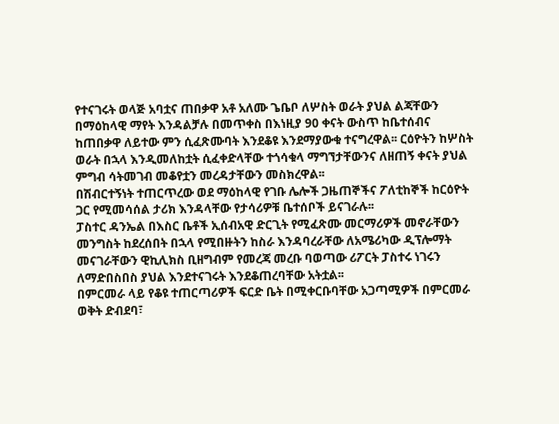የተናገሩት ወላጅ አባቷና ጠበቃዋ አቶ አለሙ ጌቤቦ ለሦስት ወራት ያህል ልጃቸውን በማዕከላዊ ማየት እንዳልቻሉ በመጥቀስ በእነዚያ 90 ቀናት ውስጥ ከቤተሰብና ከጠበቃዋ ለይተው ምን ሲፈጽሙባት እንደቆዩ እንደማያውቁ ተናግረዋል፡፡ ርዕዮትን ከሦስት ወራት በኋላ እንዲመለከቷት ሲፈቀድላቸው ተጎሳቁላ ማግኘታቸውንና ለዘጠኝ ቀናት ያህል ምግብ ሳትመገብ መቆየቷን መረዳታቸውን መስክረዋል፡፡
በሽብርተኝነት ተጠርጥረው ወደ ማዕከላዊ የገቡ ሌሎች ጋዜጠኞችና ፖለቲከኞች ከርዕዮት ጋር የሚመሳሰል ታሪክ እንዳላቸው የታሳሪዎቹ ቤተሰቦች ይናገራሉ፡፡
ፓስተር ዳንኤል በእስር ቤቶች ኢሰብአዊ ድርጊት የሚፈጽሙ መርማሪዎች መኖራቸውን መንግስት ከደረሰበት በኋላ የሚበዙትን ከስራ እንዳባረራቸው ለአሜሪካው ዲፕሎማት መናገራቸውን ዊኪሊክስ ቢዘግብም የመረጃ መረቡ ባወጣው ሪፖርት ፓስተሩ ነገሩን ለማድበስበስ ያህል እንደተናገሩት እንደቆጠረባቸው አትቷል፡፡
በምርመራ ላይ የቆዩ ተጠርጣሪዎች ፍርድ ቤት በሚቀርቡባቸው አጋጣሚዎች በምርመራ ወቅት ድብደባ፣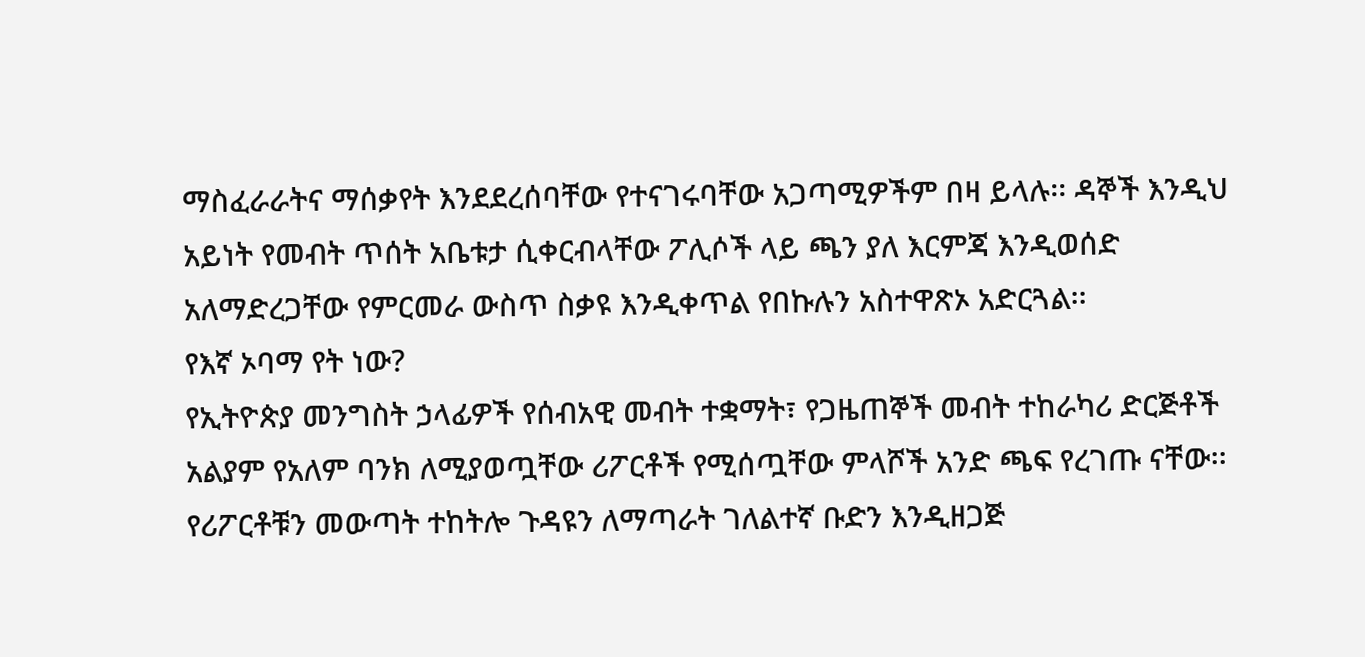ማስፈራራትና ማሰቃየት እንደደረሰባቸው የተናገሩባቸው አጋጣሚዎችም በዛ ይላሉ፡፡ ዳኞች እንዲህ አይነት የመብት ጥሰት አቤቱታ ሲቀርብላቸው ፖሊሶች ላይ ጫን ያለ እርምጃ እንዲወሰድ አለማድረጋቸው የምርመራ ውስጥ ስቃዩ እንዲቀጥል የበኩሉን አስተዋጽኦ አድርጓል፡፡
የእኛ ኦባማ የት ነው?
የኢትዮጵያ መንግስት ኃላፊዎች የሰብአዊ መብት ተቋማት፣ የጋዜጠኞች መብት ተከራካሪ ድርጅቶች አልያም የአለም ባንክ ለሚያወጧቸው ሪፖርቶች የሚሰጧቸው ምላሾች አንድ ጫፍ የረገጡ ናቸው፡፡ የሪፖርቶቹን መውጣት ተከትሎ ጉዳዩን ለማጣራት ገለልተኛ ቡድን እንዲዘጋጅ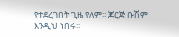የተደረገበት ጊዜ የለም፡፡ ጆርጅ ቡሽም እንዲህ ነበሩ፡፡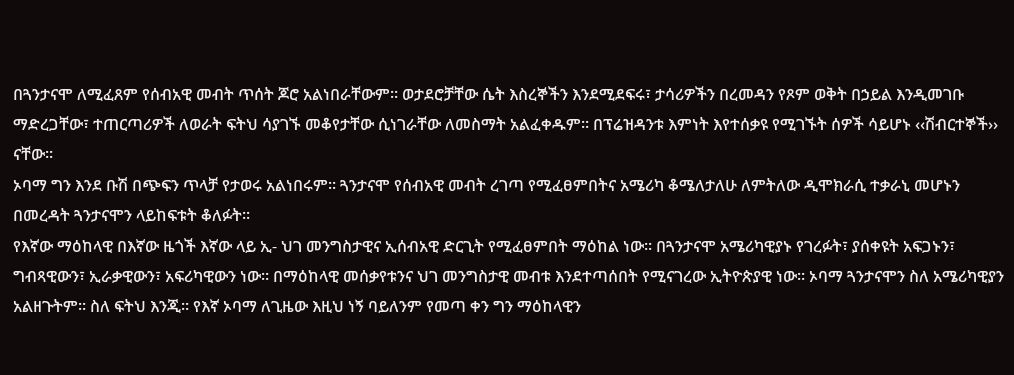በጓንታናሞ ለሚፈጸም የሰብአዊ መብት ጥሰት ጆሮ አልነበራቸውም፡፡ ወታደሮቻቸው ሴት እስረኞችን እንደሚደፍሩ፣ ታሳሪዎችን በረመዳን የጾም ወቅት በኃይል እንዲመገቡ ማድረጋቸው፣ ተጠርጣሪዎች ለወራት ፍትህ ሳያገኙ መቆየታቸው ሲነገራቸው ለመስማት አልፈቀዱም፡፡ በፕሬዝዳንቱ እምነት እየተሰቃዩ የሚገኙት ሰዎች ሳይሆኑ ‹‹ሽብርተኞች›› ናቸው፡፡
ኦባማ ግን እንደ ቡሽ በጭፍን ጥላቻ የታወሩ አልነበሩም፡፡ ጓንታናሞ የሰብአዊ መብት ረገጣ የሚፈፀምበትና አሜሪካ ቆሜለታለሁ ለምትለው ዲሞክራሲ ተቃራኒ መሆኑን በመረዳት ጓንታናሞን ላይከፍቱት ቆለፉት፡፡
የእኛው ማዕከላዊ በእኛው ዜጎች እኛው ላይ ኢ- ህገ መንግስታዊና ኢሰብአዊ ድርጊት የሚፈፀምበት ማዕከል ነው፡፡ በጓንታናሞ አሜሪካዊያኑ የገረፉት፣ ያሰቀዩት አፍጋኑን፣ ግብጻዊውን፣ ኢራቃዊውን፣ አፍሪካዊውን ነው፡፡ በማዕከላዊ መሰቃየቱንና ህገ መንግስታዊ መብቱ እንደተጣሰበት የሚናገረው ኢትዮጵያዊ ነው፡፡ ኦባማ ጓንታናሞን ስለ አሜሪካዊያን አልዘጉትም፡፡ ስለ ፍትህ እንጂ፡፡ የእኛ ኦባማ ለጊዜው እዚህ ነኝ ባይለንም የመጣ ቀን ግን ማዕከላዊን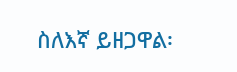ስለእኛ ይዘጋዋል፡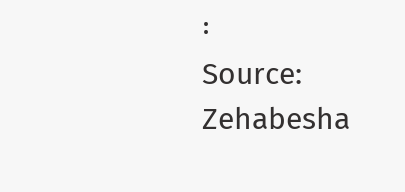፡
Source: Zehabesha